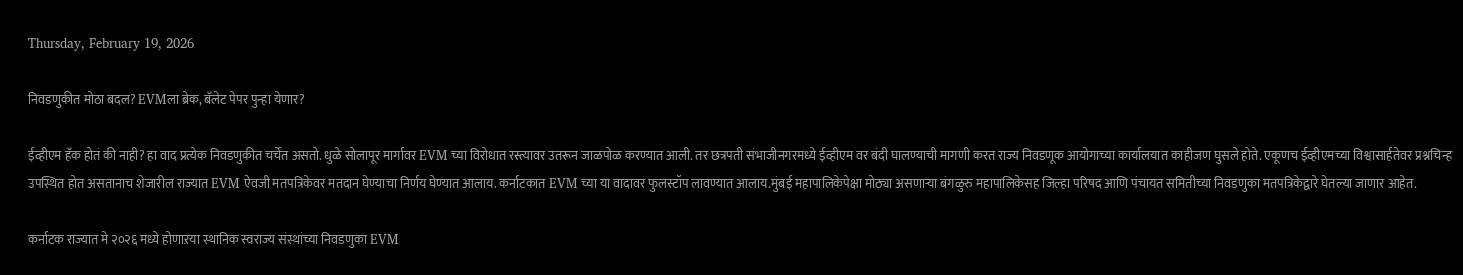Thursday, February 19, 2026

निवडणुकीत मोठा बदल? EVMला ब्रेक, बॅलेट पेपर पुन्हा येणार?

ईव्हीएम हॅक होतं की नाही? हा वाद प्रत्येक निवडणुकीत चर्चेत असतो. धुळे सोलापूर मार्गावर EVM च्या विरोधात रस्त्यावर उतरून जाळपोळ करण्यात आली. तर छत्रपती संभाजीनगरमध्ये ईव्हीएम वर बंदी घालण्याची मागणी करत राज्य निवडणूक आयोगाच्या कार्यालयात काहीजण घुसले होते. एकूणच ईव्हीएमच्या विश्वासार्हतेवर प्रश्नचिन्ह उपस्थित होत असतानाच शेजारील राज्यात EVM ऐवजी मतपत्रिकेवर मतदान घेण्याचा निर्णय घेण्यात आलाय. कर्नाटकात EVM च्या या वादावर फुलस्टॉप लावण्यात आलाय.मुंबई महापालिकेपेक्षा मोठ्या असणाऱ्या बंगळुरु महापालिकेसह जिल्हा परिषद आणि पंचायत समितीच्या निवडणुका मतपत्रिकेद्वारे घेतल्या जाणार आहेत.

कर्नाटक राज्यात मे २०२६ मध्ये होणाऱया स्थानिक स्वराज्य संस्थांच्या निवडणुका EVM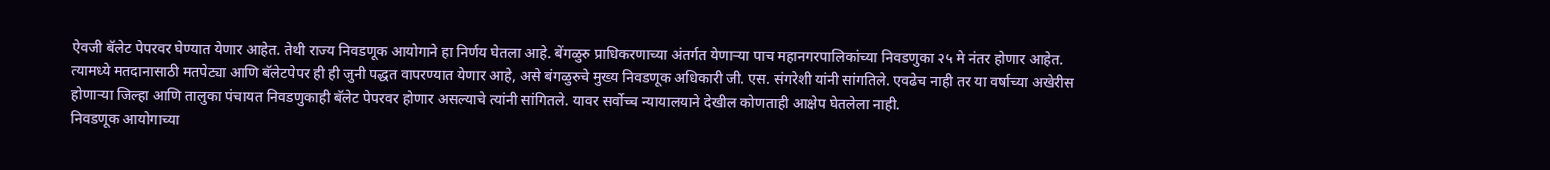ऐवजी बॅलेट पेपरवर घेण्यात येणार आहेत. तेथी राज्य निवडणूक आयोगाने हा निर्णय घेतला आहे. बेंगळुरु प्राधिकरणाच्या अंतर्गत येणाऱ्या पाच महानगरपालिकांच्या निवडणुका २५ मे नंतर होणार आहेत. त्यामध्ये मतदानासाठी मतपेट्या आणि बॅलेटपेपर ही ही जुनी पद्धत वापरण्यात येणार आहे, असे बंगळुरुचे मुख्य निवडणूक अधिकारी जी. एस. संगरेशी यांनी सांगतिले. एवढेच नाही तर या वर्षाच्या अखेरीस होणाऱ्या जिल्हा आणि तालुका पंचायत निवडणुकाही बॅलेट पेपरवर होणार असल्याचे त्यांनी सांगितले. यावर सर्वोच्च न्यायालयाने देखील कोणताही आक्षेप घेतलेला नाही.
निवडणूक आयोगाच्या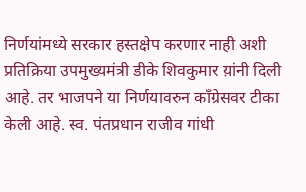निर्णयांमध्ये सरकार हस्तक्षेप करणार नाही अशी प्रतिक्रिया उपमुख्यमंत्री डीके शिवकुमार य़ांनी दिली आहे. तर भाजपने या निर्णयावरुन काँग्रेसवर टीका केली आहे. स्व. पंतप्रधान राजीव गांधी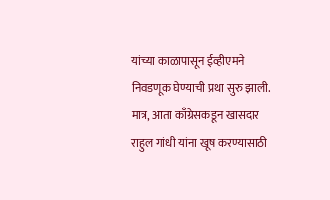यांच्या काळापासून ईव्हीएमने निवडणूक घेण्याची प्रथा सुरु झाली. मात्र, आता काँग्रेसकडून खासदार राहुल गांधी यांना खूष करण्यासाठी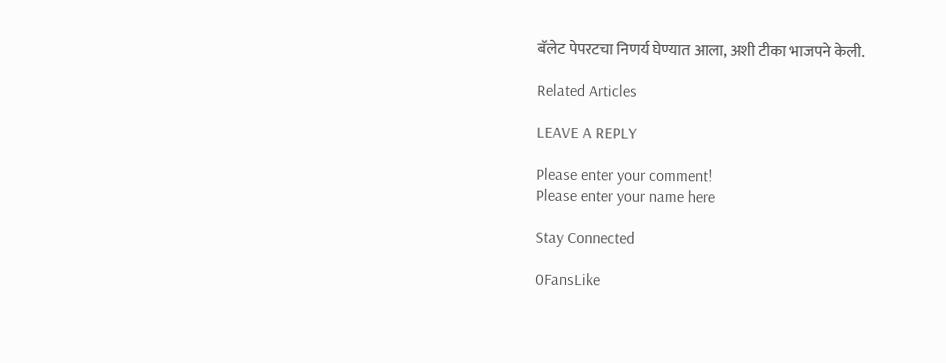बॅलेट पेपरटचा निणर्य घेण्यात आला, अशी टीका भाजपने केली.

Related Articles

LEAVE A REPLY

Please enter your comment!
Please enter your name here

Stay Connected

0FansLike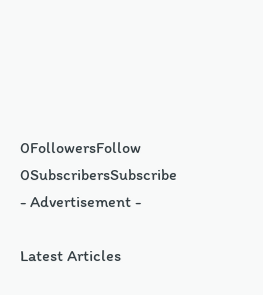0FollowersFollow
0SubscribersSubscribe
- Advertisement -

Latest Articles